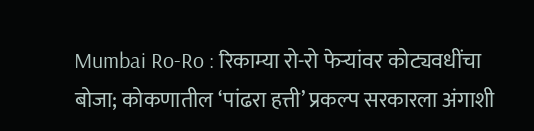Mumbai Ro-Ro : रिकाम्या रो-रो फेऱ्यांवर कोट्यवधींचा बोजा; कोकणातील ‘पांढरा हत्ती’ प्रकल्प सरकारला अंगाशी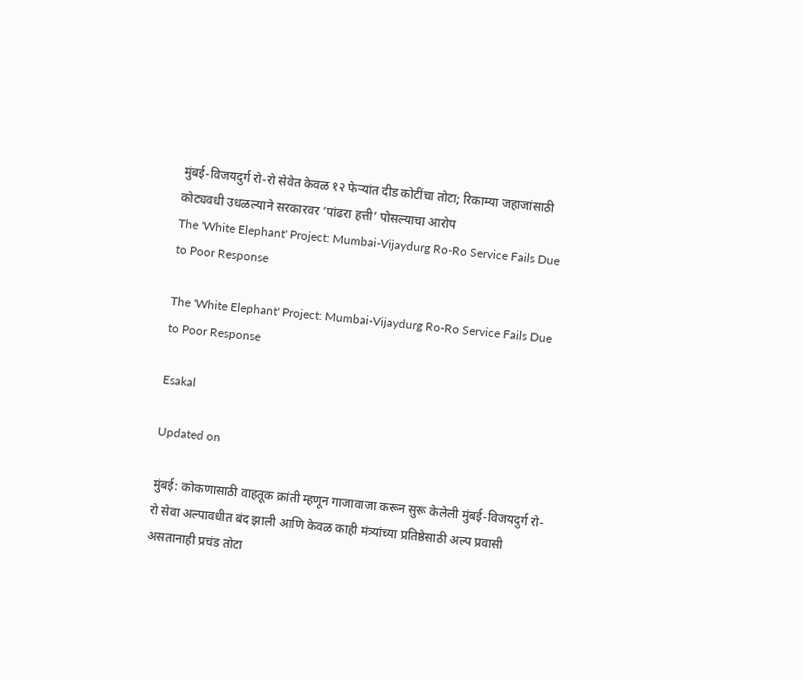मुंबई-विजयदुर्ग रो-रो सेवेत केवळ १२ फेऱ्यांत दीड कोटींचा तोटा; रिकाम्या जहाजांसाठी कोट्यवधी उधळल्याने सरकारवर ‘पांढरा हत्ती’ पोसल्याचा आरोप
The 'White Elephant' Project: Mumbai-Vijaydurg Ro-Ro Service Fails Due to Poor Response

The 'White Elephant' Project: Mumbai-Vijaydurg Ro-Ro Service Fails Due to Poor Response

Esakal

Updated on

मुंबई: कोकणासाठी वाहतूक क्रांती म्हणून गाजावाजा करून सुरू केलेली मुंबई-विजयदुर्ग रो-रो सेवा अल्पावधीत बंद झाली आणि केवळ काही मंत्र्यांच्या प्रतिष्ठेसाठी अल्प प्रवासी असतानाही प्रचंड तोटा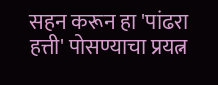सहन करून हा 'पांढरा हत्ती' पोसण्याचा प्रयत्न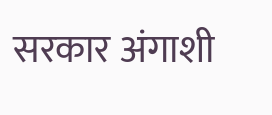सरकार अंगाशी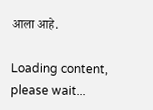आला आहे.

Loading content, please wait...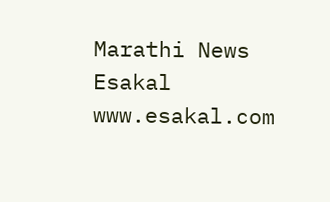Marathi News Esakal
www.esakal.com